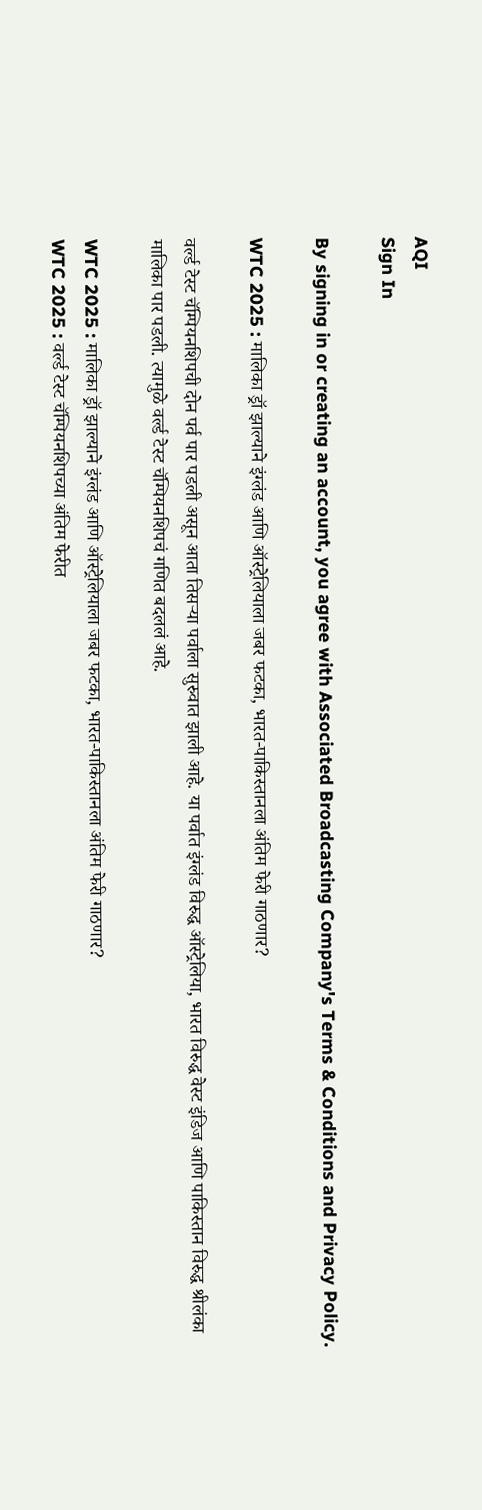AQI
Sign In

By signing in or creating an account, you agree with Associated Broadcasting Company's Terms & Conditions and Privacy Policy.

WTC 2025 : मालिका ड्रॉ झाल्याने इंग्लंड आणि ऑस्ट्रेलियाला जबर फटका, भारत-पाकिस्तानला अंतिम फेरी गाठणार?

वर्ल्ड टेस्ट चॅम्पियनशिपची दोन पर्व पार पडली असून आता तिसऱ्या पर्वाला सुरुवात झाली आहे. या पर्वात इंग्लंड विरुद्ध ऑस्ट्रेलिया, भारत विरुद्ध वेस्ट इंडिज आणि पाकिस्तान विरुद्ध श्रीलंका मालिका पार पडली. त्यामुळे वर्ल्ड टेस्ट चॅम्पियनशिपचं गणित बदललं आहे.

WTC 2025 : मालिका ड्रॉ झाल्याने इंग्लंड आणि ऑस्ट्रेलियाला जबर फटका, भारत-पाकिस्तानला अंतिम फेरी गाठणार?
WTC 2025 : वर्ल्ड टेस्ट चॅम्पियनशिपच्या अंतिम फेरीत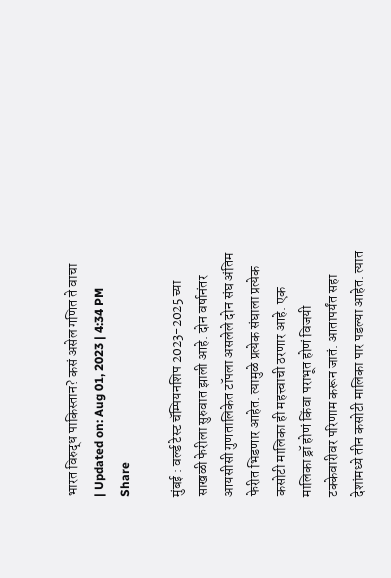भारत विरुद्ध पाकिस्तान? कसं असेल गणित ते वाचा
| Updated on: Aug 01, 2023 | 4:34 PM
Share

मुंबई : वर्ल्ड टेस्ट चॅम्पियनशिप 2023-2025 च्या साखळी फेरीला सुरुवात झाली आहे. दोन वर्षानंतर आयसीसी गुणतालिकेत टॉपला असलेले दोन संघ अंतिम फेरीत भिडणार आहेत. त्यामुळे प्रत्येक संघाला प्रत्येक कसोटी मालिका ही महत्त्वाची ठरणार आहे. एक मालिका ड्रॉ होणं किंवा पराभूत होणं विजयी टक्केवारीवर परिणाम करून जातं. आतापर्यंत सहा देशांमध्ये तीन कसोटी मालिका पार पडल्या आहेत. त्यात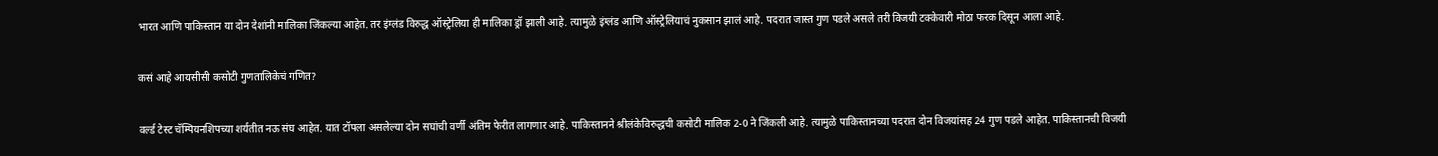भारत आणि पाकिस्तान या दोन देशांनी मालिका जिंकल्या आहेत. तर इंग्लंड विरुद्ध ऑस्ट्रेलिया ही मालिका ड्रॉ झाली आहे. त्यामुळे इंग्लंड आणि ऑस्ट्रेलियाचं नुकसान झालं आहे. पदरात जास्त गुण पडले असले तरी विजयी टक्केवारी मोठा फरक दिसून आला आहे.

कसं आहे आयसीसी कसोटी गुणतालिकेचं गणित?

वर्ल्ड टेस्ट चॅम्पियनशिपच्या शर्यतीत नऊ संघ आहेत. यात टॉपला असलेल्या दोन सघांची वर्णी अंतिम फेरीत लागणार आहे. पाकिस्तानने श्रीलंकेविरुद्धची कसोटी मालिक 2-0 ने जिंकली आहे. त्यामुळे पाकिस्तानच्या पदरात दोन विजयांसह 24 गुण पडले आहेत. पाकिस्तानची विजयी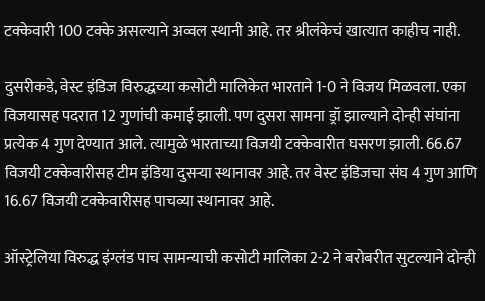टक्केवारी 100 टक्के असल्याने अव्वल स्थानी आहे. तर श्रीलंकेचं खात्यात काहीच नाही.

दुसरीकडे, वेस्ट इंडिज विरुद्धच्या कसोटी मालिकेत भारताने 1-0 ने विजय मिळवला. एका विजयासह पदरात 12 गुणांची कमाई झाली. पण दुसरा सामना ड्रॉ झाल्याने दोन्ही संघांना प्रत्येक 4 गुण देण्यात आले. त्यामुळे भारताच्या विजयी टक्केवारीत घसरण झाली. 66.67 विजयी टक्केवारीसह टीम इंडिया दुसऱ्या स्थानावर आहे. तर वेस्ट इंडिजचा संघ 4 गुण आणि 16.67 विजयी टक्केवारीसह पाचव्या स्थानावर आहे.

ऑस्ट्रेलिया विरुद्ध इंग्लंड पाच सामन्याची कसोटी मालिका 2-2 ने बरोबरीत सुटल्याने दोन्ही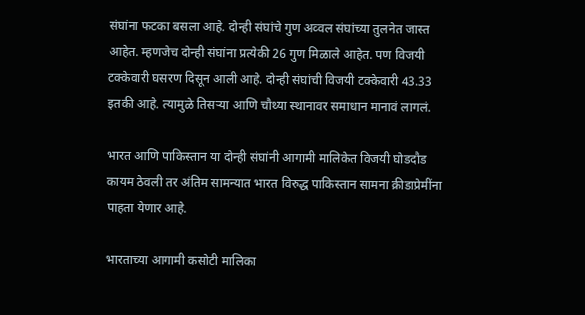संघांना फटका बसला आहे. दोन्ही संघांचे गुण अव्वल संघांच्या तुलनेत जास्त आहेत. म्हणजेच दोन्ही संघांना प्रत्येकी 26 गुण मिळाले आहेत. पण विजयी टक्केवारी घसरण दिसून आली आहे. दोन्ही संघांची विजयी टक्केवारी 43.33 इतकी आहे. त्यामुळे तिसऱ्या आणि चौथ्या स्थानावर समाधान मानावं लागलं.

भारत आणि पाकिस्तान या दोन्ही संघांनी आगामी मालिकेत विजयी घोडदौड कायम ठेवली तर अंतिम सामन्यात भारत विरुद्ध पाकिस्तान सामना क्रीडाप्रेमींना पाहता येणार आहे.

भारताच्या आगामी कसोटी मालिका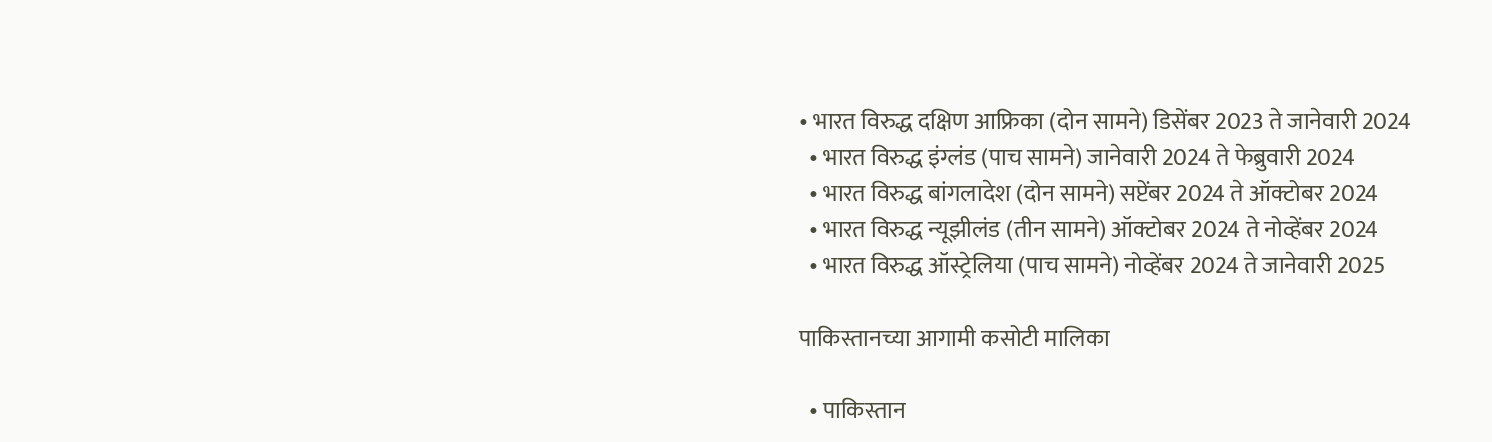• भारत विरुद्ध दक्षिण आफ्रिका (दोन सामने) डिसेंबर 2023 ते जानेवारी 2024
  • भारत विरुद्ध इंग्लंड (पाच सामने) जानेवारी 2024 ते फेब्रुवारी 2024
  • भारत विरुद्ध बांगलादेश (दोन सामने) सप्टेंबर 2024 ते ऑक्टोबर 2024
  • भारत विरुद्ध न्यूझीलंड (तीन सामने) ऑक्टोबर 2024 ते नोव्हेंबर 2024
  • भारत विरुद्ध ऑस्ट्रेलिया (पाच सामने) नोव्हेंबर 2024 ते जानेवारी 2025

पाकिस्तानच्या आगामी कसोटी मालिका

  • पाकिस्तान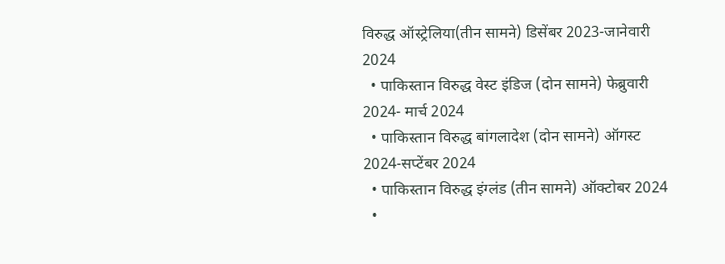विरुद्ध ऑस्ट्रेलिया(तीन सामने) डिसेंबर 2023-जानेवारी 2024
  • पाकिस्तान विरुद्ध वेस्ट इंडिज (दोन सामने) फेब्रुवारी 2024- मार्च 2024
  • पाकिस्तान विरुद्ध बांगलादेश (दोन सामने) ऑगस्ट 2024-सप्टेंबर 2024
  • पाकिस्तान विरुद्ध इंग्लंड (तीन सामने) ऑक्टोबर 2024
  •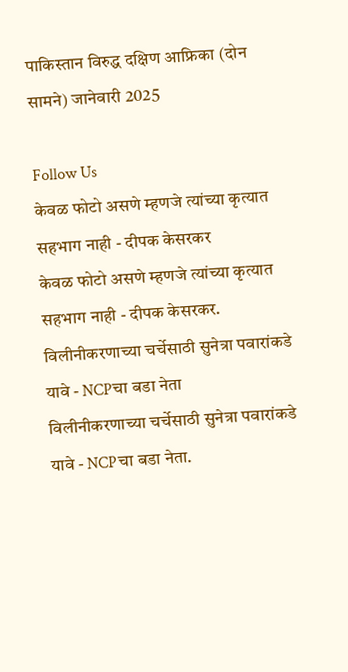पाकिस्तान विरुद्ध दक्षिण आफ्रिका (दोन सामने) जानेवारी 2025

Follow Us
केवळ फोटो असणे म्हणजे त्यांच्या कृत्यात सहभाग नाही - दीपक केसरकर
केवळ फोटो असणे म्हणजे त्यांच्या कृत्यात सहभाग नाही - दीपक केसरकर.
विलीनीकरणाच्या चर्चेसाठी सुनेत्रा पवारांकडे यावे - NCPचा बडा नेता
विलीनीकरणाच्या चर्चेसाठी सुनेत्रा पवारांकडे यावे - NCPचा बडा नेता.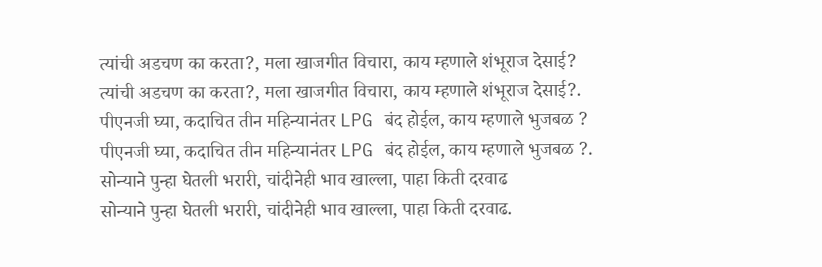त्यांची अडचण का करता?, मला खाजगीत विचारा, काय म्हणाले शंभूराज देसाई?
त्यांची अडचण का करता?, मला खाजगीत विचारा, काय म्हणाले शंभूराज देसाई?.
पीएनजी घ्या, कदाचित तीन महिन्यानंतर LPG बंद होईल, काय म्हणाले भुजबळ ?
पीएनजी घ्या, कदाचित तीन महिन्यानंतर LPG बंद होईल, काय म्हणाले भुजबळ ?.
सोन्याने पुन्हा घेतली भरारी, चांदीनेही भाव खाल्ला, पाहा किती दरवाढ
सोन्याने पुन्हा घेतली भरारी, चांदीनेही भाव खाल्ला, पाहा किती दरवाढ.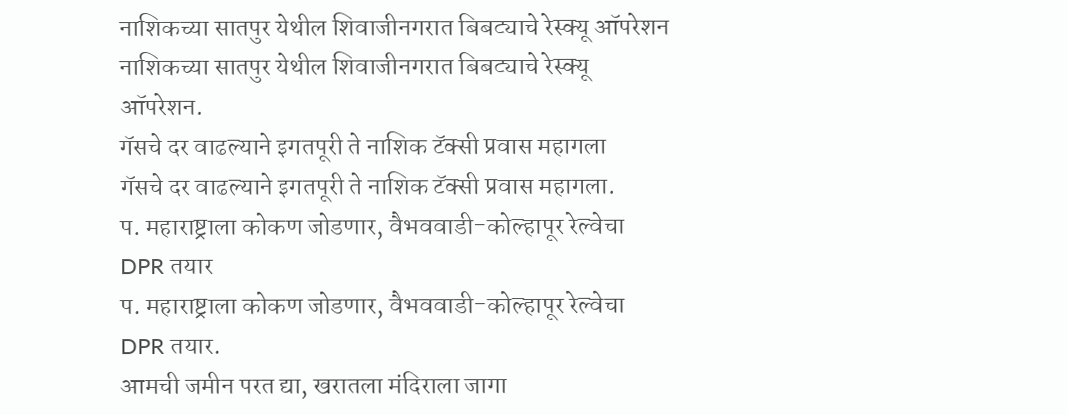नाशिकच्या सातपुर येथील शिवाजीनगरात बिबट्याचे रेस्क्यू ऑपरेशन
नाशिकच्या सातपुर येथील शिवाजीनगरात बिबट्याचे रेस्क्यू ऑपरेशन.
गॅसचे दर वाढल्याने इगतपूरी ते नाशिक टॅक्सी प्रवास महागला
गॅसचे दर वाढल्याने इगतपूरी ते नाशिक टॅक्सी प्रवास महागला.
प. महाराष्ट्राला कोकण जोडणार, वैभववाडी-कोल्हापूर रेल्वेचा DPR तयार
प. महाराष्ट्राला कोकण जोडणार, वैभववाडी-कोल्हापूर रेल्वेचा DPR तयार.
आमची जमीन परत द्या, खरातला मंदिराला जागा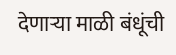देणाऱ्या माळी बंधूंची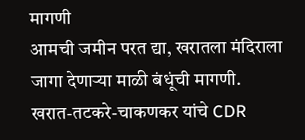मागणी
आमची जमीन परत द्या, खरातला मंदिराला जागा देणाऱ्या माळी बंधूंची मागणी.
खरात-तटकरे-चाकणकर यांचे CDR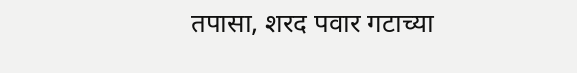तपासा, शरद पवार गटाच्या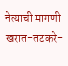नेत्याची मागणी
खरात-तटकरे-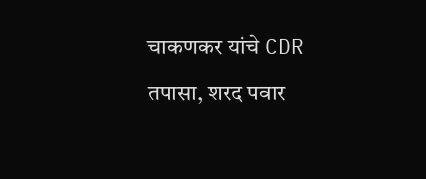चाकणकर यांचे CDR तपासा, शरद पवार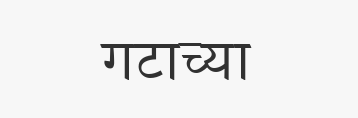गटाच्या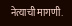नेत्याची मागणी.